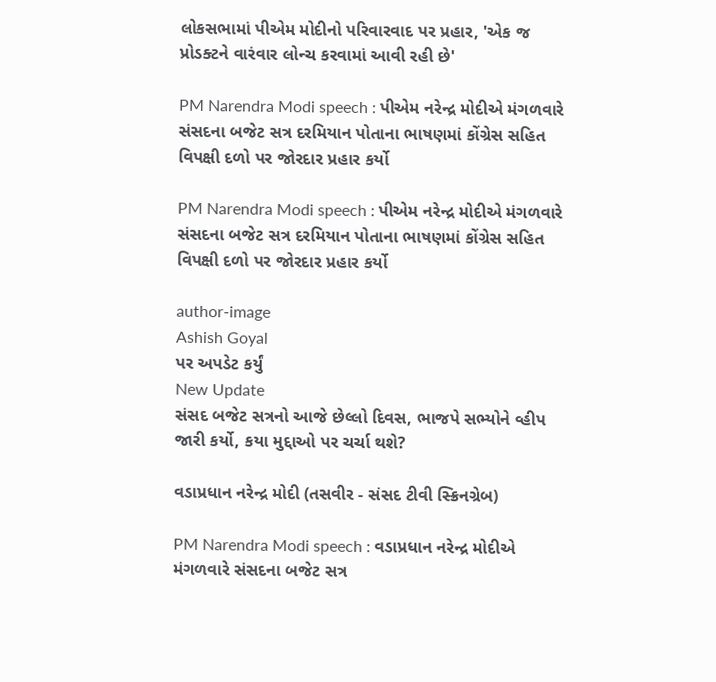લોકસભામાં પીએમ મોદીનો પરિવારવાદ પર પ્રહાર, 'એક જ પ્રોડક્ટને વારંવાર લોન્ચ કરવામાં આવી રહી છે'

PM Narendra Modi speech : પીએમ નરેન્દ્ર મોદીએ મંગળવારે સંસદના બજેટ સત્ર દરમિયાન પોતાના ભાષણમાં કોંગ્રેસ સહિત વિપક્ષી દળો પર જોરદાર પ્રહાર કર્યો

PM Narendra Modi speech : પીએમ નરેન્દ્ર મોદીએ મંગળવારે સંસદના બજેટ સત્ર દરમિયાન પોતાના ભાષણમાં કોંગ્રેસ સહિત વિપક્ષી દળો પર જોરદાર પ્રહાર કર્યો

author-image
Ashish Goyal
પર અપડેટ કર્યું
New Update
સંસદ બજેટ સત્રનો આજે છેલ્લો દિવસ, ભાજપે સભ્યોને વ્હીપ જારી કર્યો, કયા મુદ્દાઓ પર ચર્ચા થશે?

વડાપ્રધાન નરેન્દ્ર મોદી (તસવીર - સંસદ ટીવી સ્ક્રિનગ્રેબ)

PM Narendra Modi speech : વડાપ્રધાન નરેન્દ્ર મોદીએ મંગળવારે સંસદના બજેટ સત્ર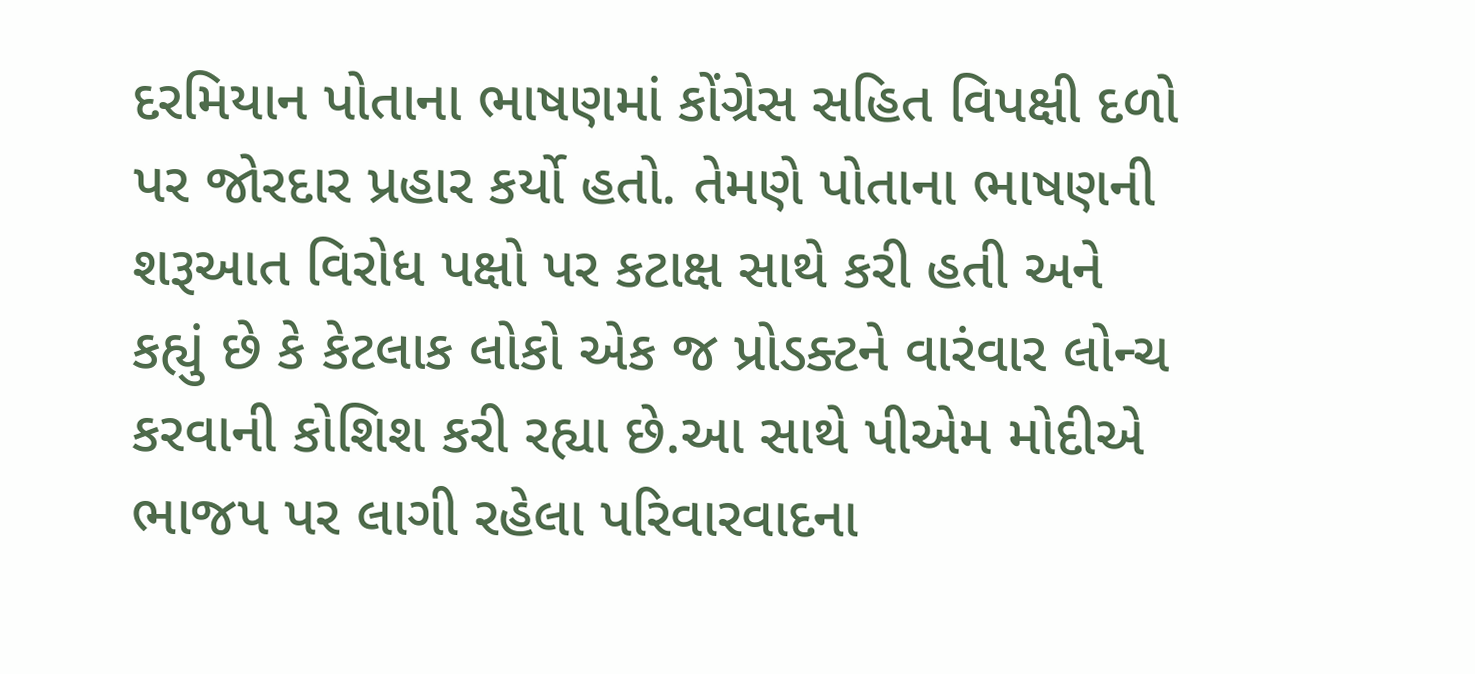દરમિયાન પોતાના ભાષણમાં કોંગ્રેસ સહિત વિપક્ષી દળો પર જોરદાર પ્રહાર કર્યો હતો. તેમણે પોતાના ભાષણની શરૂઆત વિરોધ પક્ષો પર કટાક્ષ સાથે કરી હતી અને કહ્યું છે કે કેટલાક લોકો એક જ પ્રોડક્ટને વારંવાર લોન્ચ કરવાની કોશિશ કરી રહ્યા છે.આ સાથે પીએમ મોદીએ ભાજપ પર લાગી રહેલા પરિવારવાદના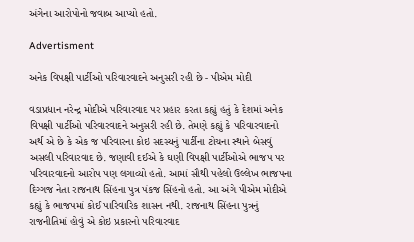અંગેના આરોપોનો જવાબ આપ્યો હતો.

Advertisment

અનેક વિપક્ષી પાર્ટીઓ પરિવારવાદને અનુસરી રહી છે - પીએમ મોદી

વડાપ્રધાન નરેન્દ્ર મોદીએ પરિવારવાદ પર પ્રહાર કરતા કહ્યું હતું કે દેશમાં અનેક વિપક્ષી પાર્ટીઓ પરિવારવાદને અનુસરી રહી છે. તેમણે કહ્યું કે પરિવારવાદનો અર્થ એ છે કે એક જ પરિવારના કોઇ સદસ્યનું પાર્ટીના ટોચના સ્થાને બેસવું અસલી પરિવારવાદ છે. જણાવી દઈએ કે ઘણી વિપક્ષી પાર્ટીઓએ ભાજપ પર પરિવારવાદનો આરોપ પણ લગાવ્યો હતો. આમાં સૌથી પહેલો ઉલ્લેખ ભાજપના દિગ્ગજ નેતા રાજનાથ સિંહના પુત્ર પંકજ સિંહનો હતો. આ અંગે પીએમ મોદીએ કહ્યું કે ભાજપમાં કોઈ પારિવારિક શાસન નથી. રાજનાથ સિંહના પુત્રનું રાજનીતિમાં હોવું એ કોઇ પ્રકારનો પરિવારવાદ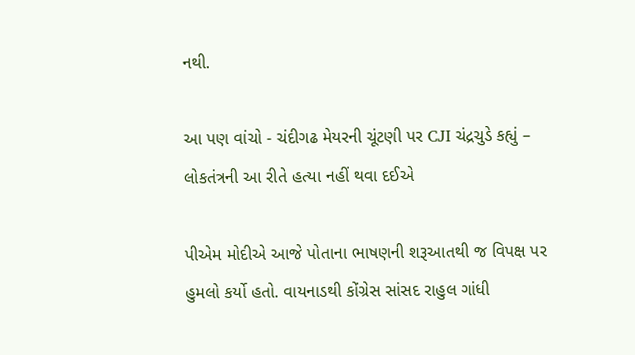નથી.

આ પણ વાંચો - ચંદીગઢ મેયરની ચૂંટણી પર CJI ચંદ્રચુડે કહ્યું – લોકતંત્રની આ રીતે હત્યા નહીં થવા દઈએ

પીએમ મોદીએ આજે પોતાના ભાષણની શરૂઆતથી જ વિપક્ષ પર હુમલો કર્યો હતો. વાયનાડથી કોંગ્રેસ સાંસદ રાહુલ ગાંધી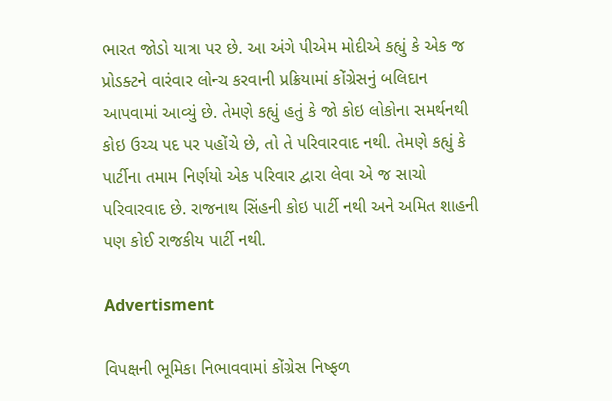ભારત જોડો યાત્રા પર છે. આ અંગે પીએમ મોદીએ કહ્યું કે એક જ પ્રોડક્ટને વારંવાર લોન્ચ કરવાની પ્રક્રિયામાં કોંગ્રેસનું બલિદાન આપવામાં આવ્યું છે. તેમણે કહ્યું હતું કે જો કોઇ લોકોના સમર્થનથી કોઇ ઉચ્ચ પદ પર પહોંચે છે, તો તે પરિવારવાદ નથી. તેમણે કહ્યું કે પાર્ટીના તમામ નિર્ણયો એક પરિવાર દ્વારા લેવા એ જ સાચો પરિવારવાદ છે. રાજનાથ સિંહની કોઇ પાર્ટી નથી અને અમિત શાહની પણ કોઈ રાજકીય પાર્ટી નથી.

Advertisment

વિપક્ષની ભૂમિકા નિભાવવામાં કોંગ્રેસ નિષ્ફળ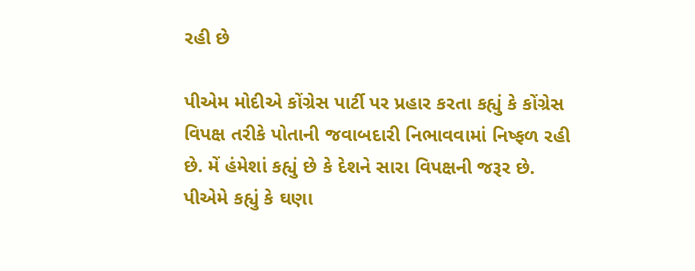રહી છે

પીએમ મોદીએ કોંગ્રેસ પાર્ટી પર પ્રહાર કરતા કહ્યું કે કોંગ્રેસ વિપક્ષ તરીકે પોતાની જવાબદારી નિભાવવામાં નિષ્ફળ રહી છે. મેં હંમેશાં કહ્યું છે કે દેશને સારા વિપક્ષની જરૂર છે. પીએમે કહ્યું કે ઘણા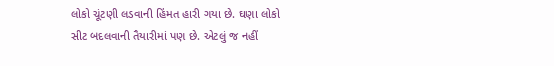લોકો ચૂંટણી લડવાની હિંમત હારી ગયા છે. ઘણા લોકો સીટ બદલવાની તૈયારીમાં પણ છે. એટલું જ નહીં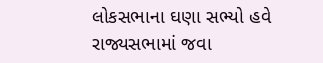લોકસભાના ઘણા સભ્યો હવે રાજ્યસભામાં જવા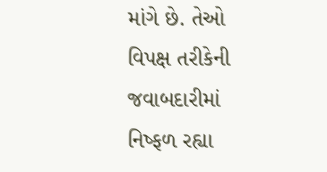માંગે છે. તેઓ વિપક્ષ તરીકેની જવાબદારીમાં નિષ્ફળ રહ્યા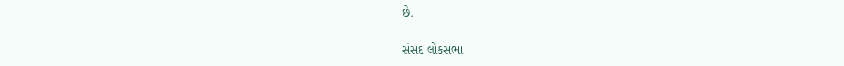છે.

સંસદ લોકસભા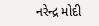નરેન્દ્ર મોદી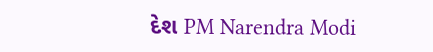દેશ PM Narendra Modi